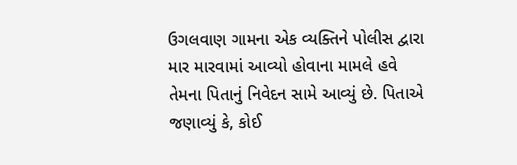ઉગલવાણ ગામના એક વ્યક્તિને પોલીસ દ્વારા માર મારવામાં આવ્યો હોવાના મામલે હવે તેમના પિતાનું નિવેદન સામે આવ્યું છે. પિતાએ જણાવ્યું કે, કોઈ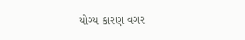યોગ્ય કારણ વગર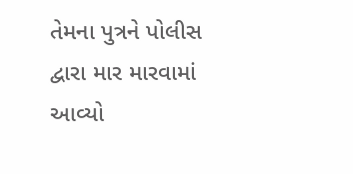તેમના પુત્રને પોલીસ દ્વારા માર મારવામાં આવ્યો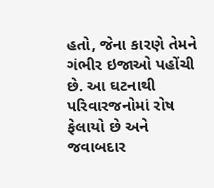હતો, જેના કારણે તેમને ગંભીર ઇજાઓ પહોંચી છે. આ ઘટનાથી પરિવારજનોમાં રોષ ફેલાયો છે અને જવાબદાર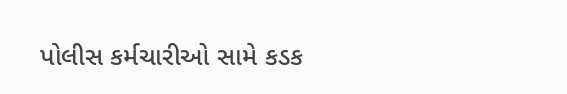પોલીસ કર્મચારીઓ સામે કડક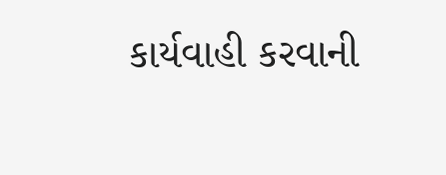કાર્યવાહી કરવાની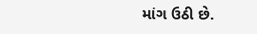માંગ ઉઠી છે.